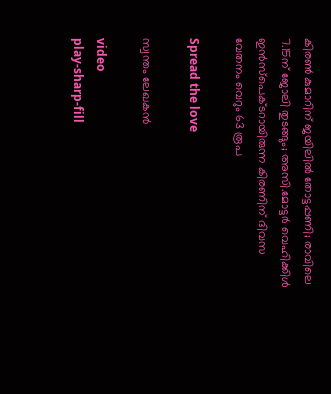കിരൺ കുമാറിന് ജയിലിൽ തോട്ടപ്പണി; രാവിലെ 7.15ന് ജോലി തുടങ്ങും; അസി.മോട്ടർ വെഹിക്കിൾ ഇൻസ്പെക്ടറായിരുന്ന കിരണിന് ദിവസ വേതനം വെറും 63 രൂപ

Spread the love

സ്വന്തം ലേഖകൻ

video
play-sharp-fill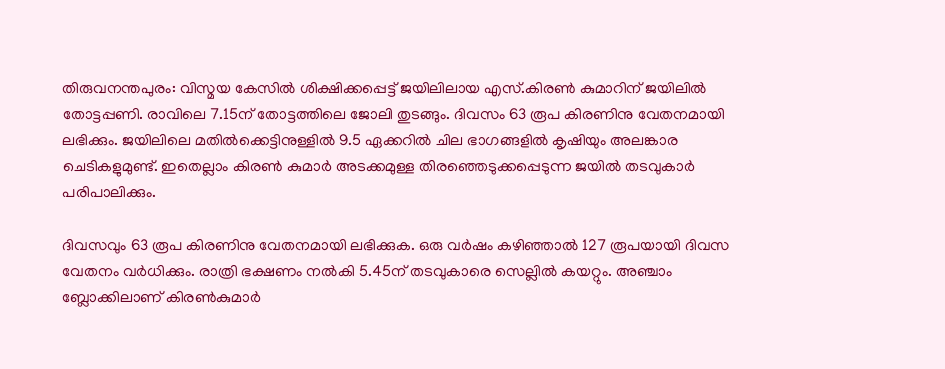തിരുവനന്തപുരം: വിസ്മയ കേസിൽ ശിക്ഷിക്കപ്പെട്ട് ജയിലിലായ എസ്.കിരൺ കുമാറിന് ജയിലിൽ തോട്ടപ്പണി. രാവിലെ 7.15ന് തോട്ടത്തിലെ ജോലി തുടങ്ങും. ദിവസം 63 രൂപ കിരണിനു വേതനമായി ലഭിക്കും. ജയിലിലെ മതിൽക്കെട്ടിനുള്ളിൽ 9.5 ഏക്കറിൽ ചില ഭാഗങ്ങളിൽ കൃഷിയും അ‌ലങ്കാര ചെടികളുമുണ്ട്. ഇതെല്ലാം കിരൺ കുമാർ അടക്കമുള്ള തിരഞ്ഞെടുക്കപ്പെടുന്ന ജയിൽ തടവുകാർ പരിപാലിക്കും.

ദിവസവും 63 രൂപ കിരണിനു വേതനമായി ലഭിക്കുക. ഒരു വർഷം കഴിഞ്ഞാൽ 127 രൂപയായി ദിവസ വേതനം വർധിക്കും. രാത്രി ഭക്ഷണം നൽകി 5.45ന് തടവുകാരെ സെല്ലിൽ കയറ്റും. അഞ്ചാം ബ്ലോക്കിലാണ് കിരൺകുമാർ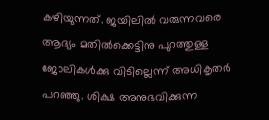കഴിയുന്നത്. ജയിലിൽ വരുന്നവരെ ആദ്യം മതിൽക്കെട്ടിനു പുറത്തുള്ള ജോലികൾക്കു വിടില്ലെന്ന് അധികൃതർ പറഞ്ഞു. ശിക്ഷ അനുഭവിക്കുന്ന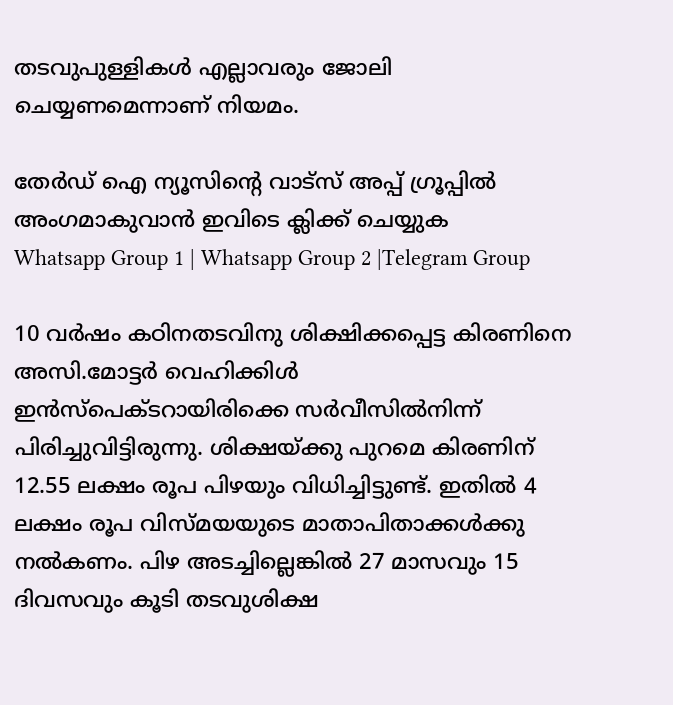തടവുപുള്ളികൾ എല്ലാവരും ജോലി ചെയ്യണമെന്നാണ് നിയമം.

തേർഡ് ഐ ന്യൂസിന്റെ വാട്സ് അപ്പ് ഗ്രൂപ്പിൽ അംഗമാകുവാൻ ഇവിടെ ക്ലിക്ക് ചെയ്യുക
Whatsapp Group 1 | Whatsapp Group 2 |Telegram Group

10 വർഷം കഠിനതടവിനു ശിക്ഷിക്കപ്പെട്ട കിരണിനെ അസി.മോട്ടർ വെഹിക്കിൾ ഇൻസ്പെക്ടറായിരിക്കെ സർവീസിൽനിന്ന് പിരിച്ചുവിട്ടിരുന്നു. ശിക്ഷയ്ക്കു പുറമെ കിരണിന് 12.55 ലക്ഷം രൂപ പിഴയും വിധിച്ചിട്ടുണ്ട്. ഇതിൽ 4 ലക്ഷം രൂപ വിസ്മയയുടെ മാതാപിതാക്കൾക്കു നൽകണം. പിഴ അടച്ചില്ലെങ്കിൽ 27 മാസവും 15 ദിവസവും കൂടി തടവുശിക്ഷ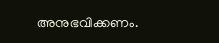അനുഭവിക്കണം.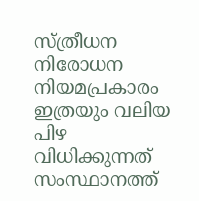സ്ത്രീധന നിരോധന നിയമപ്രകാരം ഇത്രയും വലിയ പിഴ വിധിക്കുന്നത് സംസ്ഥാനത്ത്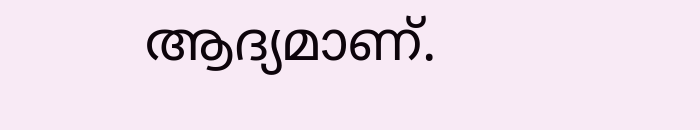ആദ്യമാണ്.